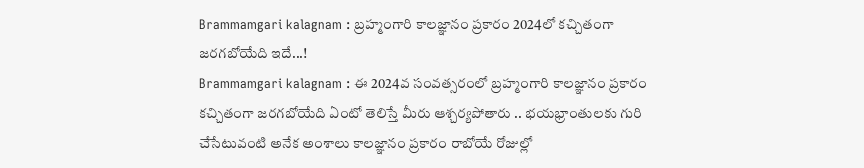Brammamgari kalagnam : బ్రహ్మంగారి కాలజ్ఞానం ప్రకారం 2024లో కచ్చితంగా జరగబోయేది ఇదే...!
Brammamgari kalagnam : ఈ 2024వ సంవత్సరంలో బ్రహ్మంగారి కాలజ్ఞానం ప్రకారం కచ్చితంగా జరగబోయేది ఏంటో తెలిస్తే మీరు ఆశ్చర్యపోతారు .. భయభ్రాంతులకు గురి చేసేటువంటి అనేక అంశాలు కాలజ్ఞానం ప్రకారం రాబోయే రోజుల్లో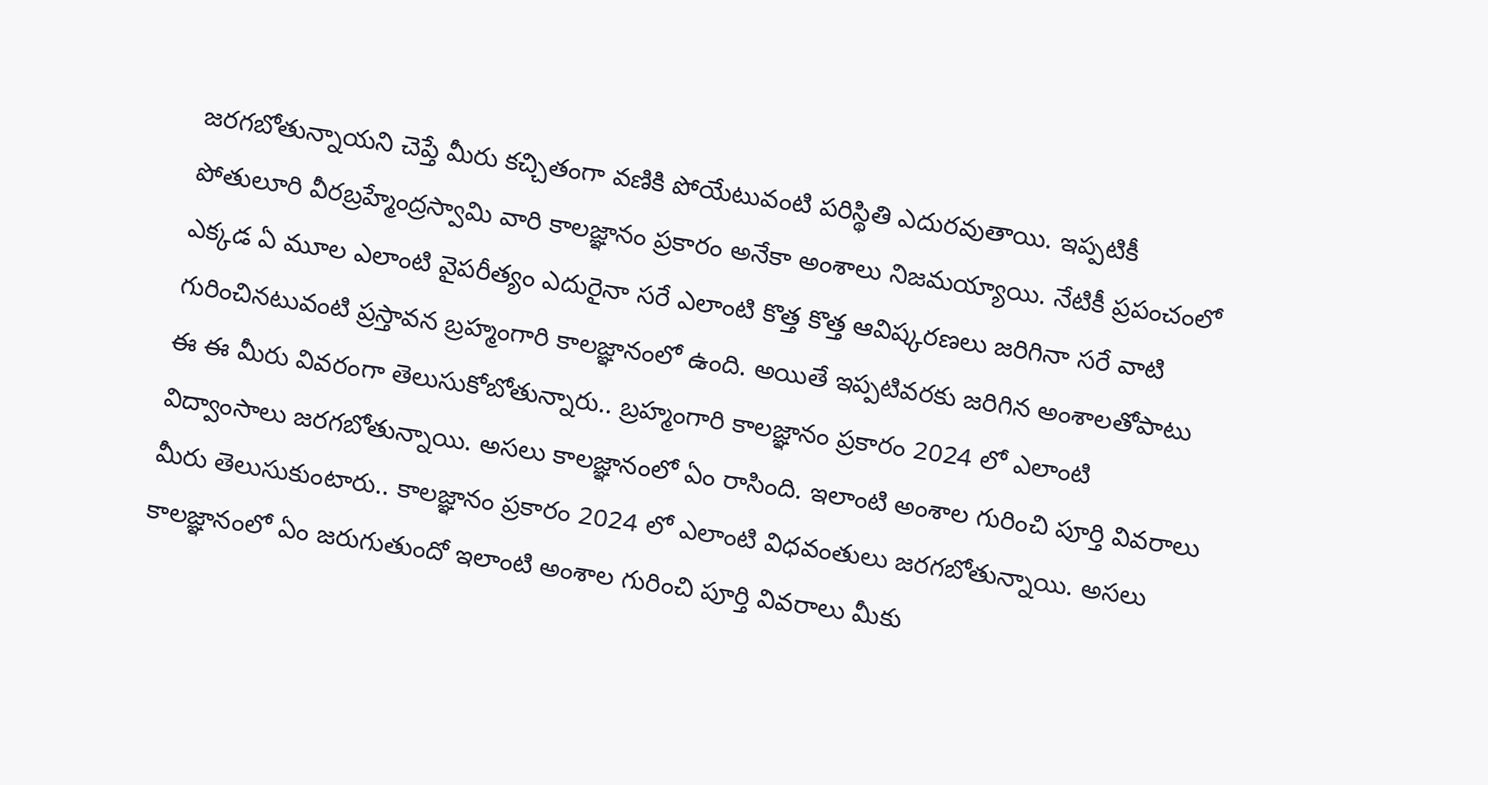జరగబోతున్నాయని చెప్తే మీరు కచ్చితంగా వణికి పోయేటువంటి పరిస్థితి ఎదురవుతాయి. ఇప్పటికీ పోతులూరి వీరబ్రహ్మేంద్రస్వామి వారి కాలజ్ఞానం ప్రకారం అనేకా అంశాలు నిజమయ్యాయి. నేటికీ ప్రపంచంలో ఎక్కడ ఏ మూల ఎలాంటి వైపరీత్యం ఎదురైనా సరే ఎలాంటి కొత్త కొత్త ఆవిష్కరణలు జరిగినా సరే వాటి గురించినటువంటి ప్రస్తావన బ్రహ్మంగారి కాలజ్ఞానంలో ఉంది. అయితే ఇప్పటివరకు జరిగిన అంశాలతోపాటు ఈ ఈ మీరు వివరంగా తెలుసుకోబోతున్నారు.. బ్రహ్మంగారి కాలజ్ఞానం ప్రకారం 2024 లో ఎలాంటి విద్వాంసాలు జరగబోతున్నాయి. అసలు కాలజ్ఞానంలో ఏం రాసింది. ఇలాంటి అంశాల గురించి పూర్తి వివరాలు మీరు తెలుసుకుంటారు.. కాలజ్ఞానం ప్రకారం 2024 లో ఎలాంటి విధవంతులు జరగబోతున్నాయి. అసలు కాలజ్ఞానంలో ఏం జరుగుతుందో ఇలాంటి అంశాల గురించి పూర్తి వివరాలు మీకు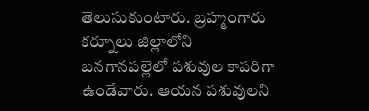తెలుసుకుంటారు. బ్రహ్మంగారు కర్నూలు జిల్లాలోని బనగానపల్లెలో పశువుల కాపరిగా ఉండేవారు. ఆయన పశువులని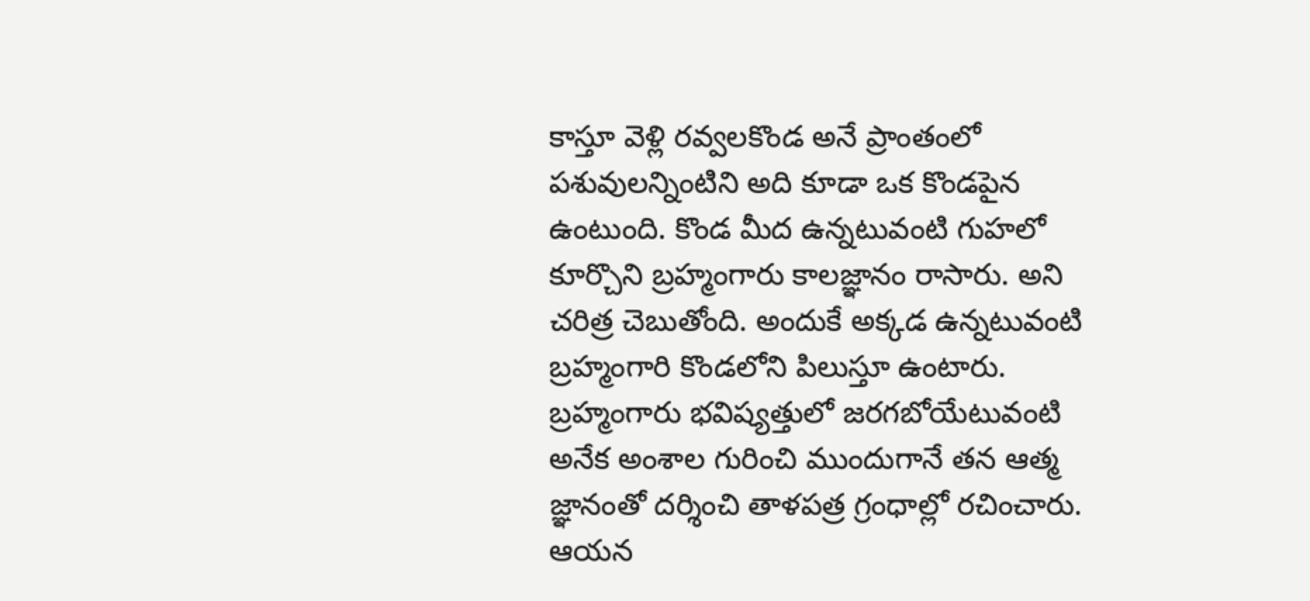కాస్తూ వెళ్లి రవ్వలకొండ అనే ప్రాంతంలో పశువులన్నింటిని అది కూడా ఒక కొండపైన ఉంటుంది. కొండ మీద ఉన్నటువంటి గుహలో కూర్చొని బ్రహ్మంగారు కాలజ్ఞానం రాసారు. అని చరిత్ర చెబుతోంది. అందుకే అక్కడ ఉన్నటువంటి బ్రహ్మంగారి కొండలోని పిలుస్తూ ఉంటారు.
బ్రహ్మంగారు భవిష్యత్తులో జరగబోయేటువంటి అనేక అంశాల గురించి ముందుగానే తన ఆత్మ జ్ఞానంతో దర్శించి తాళపత్ర గ్రంధాల్లో రచించారు. ఆయన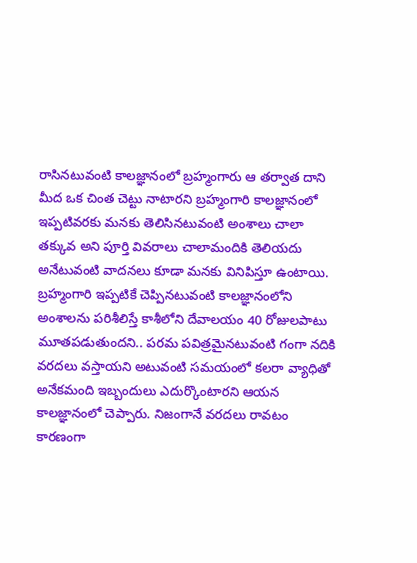రాసినటువంటి కాలజ్ఞానంలో బ్రహ్మంగారు ఆ తర్వాత దాని మీద ఒక చింత చెట్టు నాటారని బ్రహ్మంగారి కాలజ్ఞానంలో ఇప్పటివరకు మనకు తెలిసినటువంటి అంశాలు చాలా తక్కువ అని పూర్తి వివరాలు చాలామందికి తెలియదు అనేటువంటి వాదనలు కూడా మనకు వినిపిస్తూ ఉంటాయి. బ్రహ్మంగారి ఇప్పటికే చెప్పినటువంటి కాలజ్ఞానంలోని అంశాలను పరిశీలిస్తే కాశీలోని దేవాలయం 40 రోజులపాటు మూతపడుతుందని.. పరమ పవిత్రమైనటువంటి గంగా నదికి వరదలు వస్తాయని అటువంటి సమయంలో కలరా వ్యాధితో అనేకమంది ఇబ్బందులు ఎదుర్కొంటారని ఆయన కాలజ్ఞానంలో చెప్పారు. నిజంగానే వరదలు రావటం కారణంగా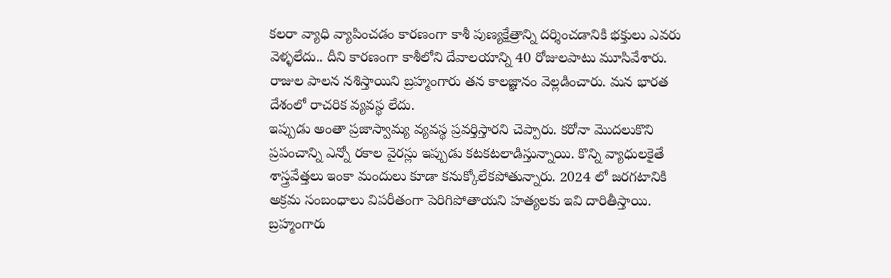కలరా వ్యాధి వ్యాపించడం కారణంగా కాశీ పుణ్యక్షేత్రాన్ని దర్శించడానికి భక్తులు ఎవరు వెళ్ళలేదు.. దీని కారణంగా కాశీలోని దేవాలయాన్ని 40 రోజులపాటు మూసివేశారు. రాజుల పాలన నశిస్తాయిని బ్రహ్మంగారు తన కాలజ్ఞానం వెల్లడించారు. మన భారత దేశంలో రాచరిక వ్యవస్థ లేదు.
ఇప్పుడు అంతా ప్రజాస్వామ్య వ్యవస్థ ప్రవర్తిస్తారని చెప్పారు. కరోనా మొదలుకొని ప్రపంచాన్ని ఎన్నో రకాల వైరస్లు ఇప్పుడు కటకటలాడిస్తున్నాయి. కొన్ని వ్యాధులకైతే శాస్త్రవేత్తలు ఇంకా మందులు కూడా కనుక్కోలేకపోతున్నారు. 2024 లో జరగటానికి అక్రమ సంబంధాలు విపరీతంగా పెరిగిపోతాయని హత్యలకు ఇవి దారితీస్తాయి. బ్రహ్మంగారు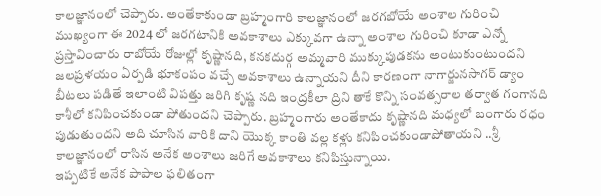కాలజ్ఞానంలో చెప్పారు. అంతేకాకుండా బ్రహ్మంగారి కాలజ్ఞానంలో జరగబోయే అంశాల గురించి ముఖ్యంగా ఈ 2024 లో జరగటానికి అవకాశాలు ఎక్కువగా ఉన్నా అంశాల గురించి కూడా ఎన్నో ప్రస్తావించారు రాబోయే రోజుల్లో కృష్ణానది, కనకదుర్గ అమ్మవారి ముక్కుపుడకను అంటుకుంటుందని జలప్రళయం ఏర్పడి భూకంపం వచ్చే అవకాశాలు ఉన్నాయని దీని కారణంగా నాగార్జునసాగర్ డ్యాం బీటలు పడితే ఇలాంటి విపత్తు జరిగి కృష్ణ నది ఇంద్రకీలా ద్రిని తాకే కొన్ని సంవత్సరాల తర్వాత గంగానది కాశీలో కనిపించకుండా పోతుందని చెప్పారు. బ్రహ్మంగారు అంతేకాదు కృష్ణానది మధ్యలో బంగారు రధం పుడుతుందని అది చూసిన వారికి దాని యొక్క కాంతి వల్ల కళ్లు కనిపించకుండాపోతాయని ..శ్రీ కాలజ్ఞానంలో రాసిన అనేక అంశాలు జరిగే అవకాశాలు కనిపిస్తున్నాయి.
ఇప్పటికే అనేక పాపాల ఫలితంగా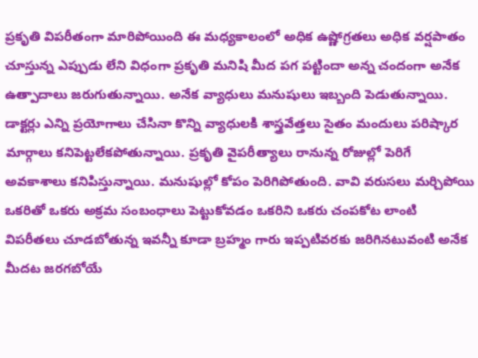ప్రకృతి విపరీతంగా మారిపోయింది ఈ మధ్యకాలంలో అధిక ఉష్ణోగ్రతలు అధిక వర్షపాతం చూస్తున్న ఎప్పుడు లేని విధంగా ప్రకృతి మనిషి మీద పగ పట్టిందా అన్న చందంగా అనేక ఉత్పాదాలు జరుగుతున్నాయి. అనేక వ్యాధులు మనుషులు ఇబ్బంది పెడుతున్నాయి. డాక్టర్లు ఎన్ని ప్రయోగాలు చేసినా కొన్ని వ్యాధులకి శాస్త్రవేత్తలు సైతం మందులు పరిష్కార మార్గాలు కనిపెట్టలేకపోతున్నాయి. ప్రకృతి వైపరీత్యాలు రానున్న రోజుల్లో పెరిగే అవకాశాలు కనిపిస్తున్నాయి. మనుషుల్లో కోపం పెరిగిపోతుంది. వావి వరుసలు మర్చిపోయి ఒకరితో ఒకరు అక్రమ సంబంధాలు పెట్టుకోవడం ఒకరిని ఒకరు చంపకోట లాంటి విపరీతలు చూడబోతున్న ఇవన్నీ కూడా బ్రహ్మం గారు ఇప్పటివరకు జరిగినటువంటి అనేక మీదట జరగబోయే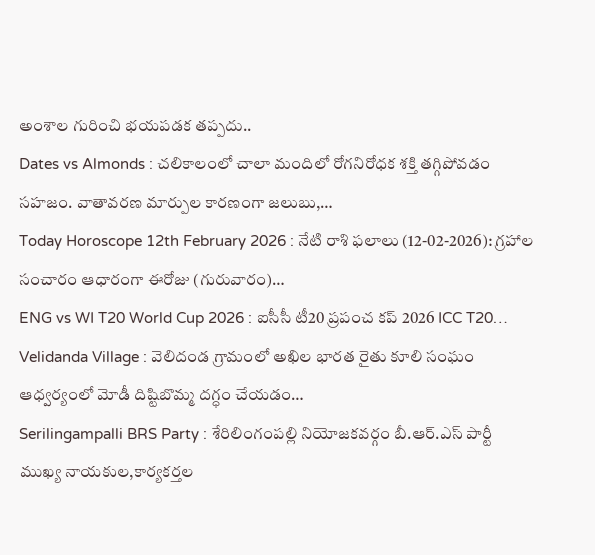అంశాల గురించి భయపడక తప్పదు..
Dates vs Almonds : చలికాలంలో చాలా మందిలో రోగనిరోధక శక్తి తగ్గిపోవడం సహజం. వాతావరణ మార్పుల కారణంగా జలుబు,…
Today Horoscope 12th February 2026 : నేటి రాశి ఫలాలు (12-02-2026): గ్రహాల సంచారం ఆధారంగా ఈరోజు (గురువారం)…
ENG vs WI T20 World Cup 2026 : ఐసీసీ టీ20 ప్రపంచ కప్ 2026 ICC T20…
Velidanda Village : వెలిదండ గ్రామంలో అఖిల భారత రైతు కూలి సంఘం ఆధ్వర్యంలో మోడీ దిష్టిబొమ్మ దగ్ధం చేయడం…
Serilingampalli BRS Party : శేరిలింగంపల్లి నియోజకవర్గం బీ.ఆర్.ఎస్ పార్టీ ముఖ్య నాయకుల,కార్యకర్తల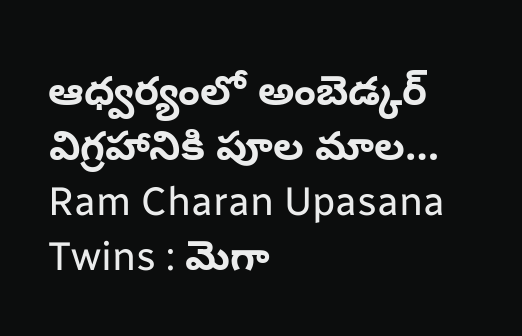ఆధ్వర్యంలో అంబెడ్కర్ విగ్రహానికి పూల మాల…
Ram Charan Upasana Twins : మెగా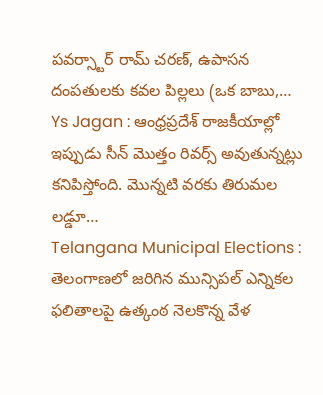పవర్స్టార్ రామ్ చరణ్, ఉపాసన దంపతులకు కవల పిల్లలు (ఒక బాబు,…
Ys Jagan : ఆంధ్రప్రదేశ్ రాజకీయాల్లో ఇప్పుడు సీన్ మొత్తం రివర్స్ అవుతున్నట్లు కనిపిస్తోంది. మొన్నటి వరకు తిరుమల లడ్డూ…
Telangana Municipal Elections : తెలంగాణలో జరిగిన మున్సిపల్ ఎన్నికల ఫలితాలపై ఉత్కంఠ నెలకొన్న వేళ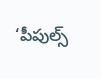‘పీపుల్స్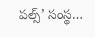పల్స్’ సంస్థ…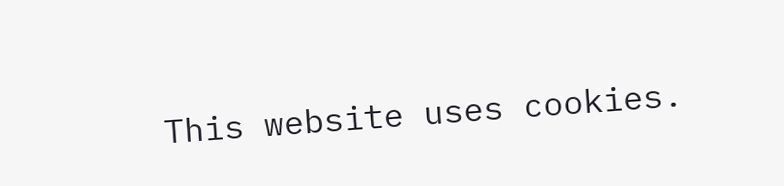This website uses cookies.